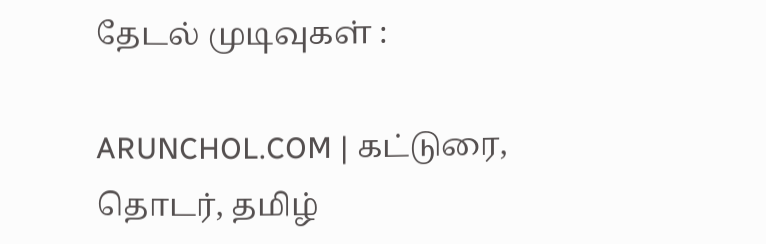தேடல் முடிவுகள் :

ARUNCHOL.COM | கட்டுரை, தொடர், தமிழ்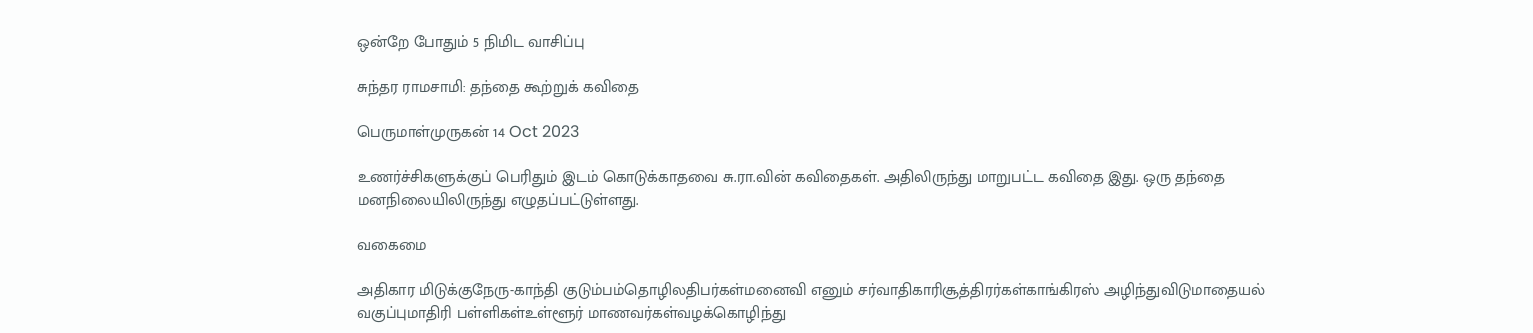ஒன்றே போதும் 5 நிமிட வாசிப்பு

சுந்தர ராமசாமி: தந்தை கூற்றுக் கவிதை

பெருமாள்முருகன் 14 Oct 2023

உணர்ச்சிகளுக்குப் பெரிதும் இடம் கொடுக்காதவை சு.ரா.வின் கவிதைகள். அதிலிருந்து மாறுபட்ட கவிதை இது. ஒரு தந்தை மனநிலையிலிருந்து எழுதப்பட்டுள்ளது.

வகைமை

அதிகார மிடுக்குநேரு-காந்தி குடும்பம்தொழிலதிபர்கள்மனைவி எனும் சர்வாதிகாரிசூத்திரர்கள்காங்கிரஸ் அழிந்துவிடுமாதையல் வகுப்புமாதிரி பள்ளிகள்உள்ளூர் மாணவர்கள்வழக்கொழிந்து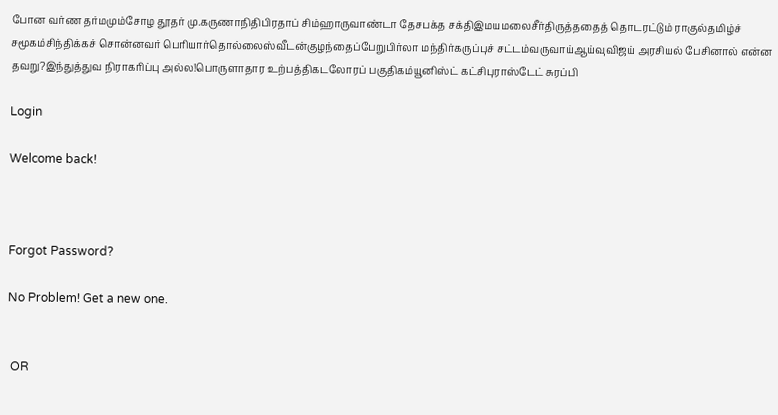போன வர்ண தர்மமும்சோழ தூதர் மு.கருணாநிதிபிரதாப் சிம்ஹாருவாண்டா தேசபக்த சக்திஇமயமலைசீர்திருத்ததைத் தொடரட்டும் ராகுல்தமிழ்ச் சமூகம்சிந்திக்கச் சொன்னவர் பெரியார்தொல்லைஸ்வீடன்குழந்தைப்பேறுபிர்லா மந்திர்கருப்புச் சட்டம்வருவாய்ஆய்வுவிஜய் அரசியல் பேசினால் என்ன தவறு?இந்துத்துவ நிராகரிப்பு அல்ல!பொருளாதார உற்பத்திகடலோரப் பகுதிகம்யூனிஸ்ட் கட்சிபுராஸ்டேட் சுரப்பி

Login

Welcome back!



Forgot Password?

No Problem! Get a new one.


 OR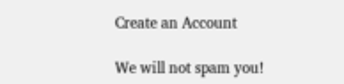Create an Account

We will not spam you!